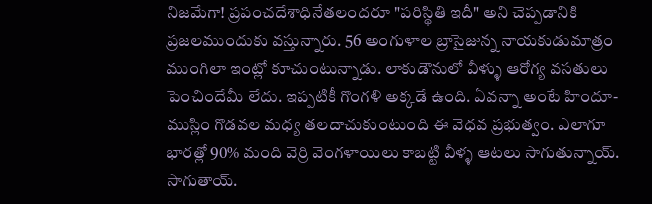నిజమేగా! ప్రపంచదేశాధినేతలందరూ "పరిస్థితి ఇదీ" అని చెప్పడానికి ప్రజలముందుకు వస్తున్నారు. 56 అంగుళాల బ్రాసైజున్న నాయకుడుమాత్రం ముంగిలా ఇంట్లో కూచుంటున్నాడు. లాకుడౌనులో వీళ్ళు ఆరోగ్య వసతులు పెంచిందేమీ లేదు. ఇప్పటికీ గొంగళి అక్కడే ఉంది. ఏవన్నా అంటే హిందూ-ముస్లిం గొడవల మధ్య తలదాచుకుంటుంది ఈ వెధవ ప్రభుత్వం. ఎలాగూ భారత్లో 90% మంది వెర్రి వెంగళాయిలు కాబట్టి వీళ్ళ ఆటలు సాగుతున్నాయ్. సాగుతాయ్.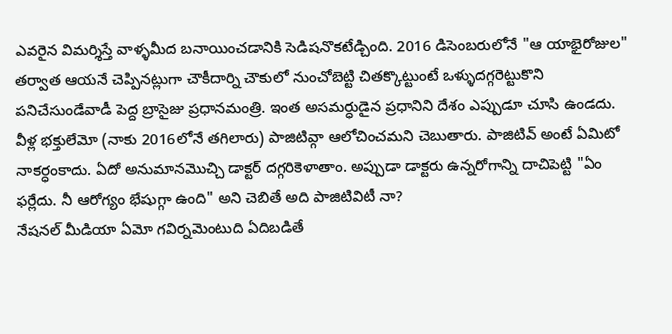ఎవరైన విమర్శిస్తే వాళ్ళమీద బనాయించడానికి సెడిషనొకటేడ్చింది. 2016 డిసెంబరులోనే "ఆ యాభైరోజుల" తర్వాత ఆయనే చెప్పినట్లుగా చౌకీదార్ని చౌకులో నుంచోబెట్టి చితక్కొట్టుంటే ఒళ్ళుదగ్గరెట్టుకొని పనిచేసుండేవాడీ పెద్ద బ్రాసైజు ప్రధానమంత్రి. ఇంత అసమర్ధుడైన ప్రధానిని దేశం ఎప్పుడూ చూసి ఉండదు.
వీళ్ల భక్తులేమో (నాకు 2016లోనే తగిలారు) పాజిటివ్గా ఆలోచించమని చెబుతారు. పాజిటివ్ అంటే ఏమిటో నాకర్ధంకాదు. ఏదో అనుమానమొచ్చి డాక్టర్ దగ్గరికెళాతాం. అప్పుడా డాక్టరు ఉన్నరోగాన్ని దాచిపెట్టి "ఏం ఫర్లేదు. నీ ఆరోగ్యం భేషుగ్గా ఉంది" అని చెబితే అది పాజిటివిటీ నా?
నేషనల్ మీడియా ఏమో గవిర్నమెంటుది ఏదిబడితే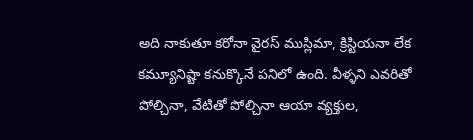అది నాకుతూ కరోనా వైరస్ ముస్లిమా, క్రిస్టియనా లేక కమ్యూనిష్టా కనుక్కొనే పనిలో ఉంది. వీళ్ళని ఎవరితో పోల్చినా, వేటితో పోల్చినా ఆయా వ్యక్తుల,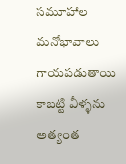సమూహాల మనోభావాలు గాయపడుతాయి కాబట్టి వీళ్ళను అత్యంత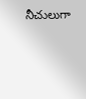నీచులుగా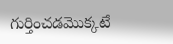గుర్తించడమొక్కటే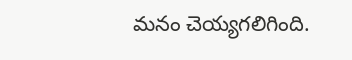మనం చెయ్యగలిగింది.